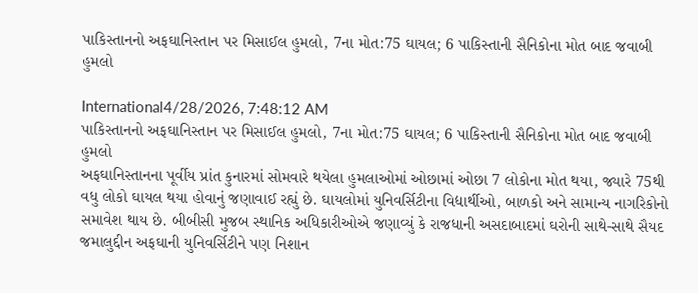પાકિસ્તાનનો અફઘાનિસ્તાન પર મિસાઈલ હુમલો, 7ના મોત:75 ઘાયલ; 6 પાકિસ્તાની સૈનિકોના મોત બાદ જવાબી હુમલો

International4/28/2026, 7:48:12 AM
પાકિસ્તાનનો અફઘાનિસ્તાન પર મિસાઈલ હુમલો, 7ના મોત:75 ઘાયલ; 6 પાકિસ્તાની સૈનિકોના મોત બાદ જવાબી હુમલો
અફઘાનિસ્તાનના પૂર્વીય પ્રાંત કુનારમાં સોમવારે થયેલા હુમલાઓમાં ઓછામાં ઓછા 7 લોકોના મોત થયા, જ્યારે 75થી વધુ લોકો ઘાયલ થયા હોવાનું જણાવાઈ રહ્યું છે. ઘાયલોમાં યુનિવર્સિટીના વિદ્યાર્થીઓ, બાળકો અને સામાન્ય નાગરિકોનો સમાવેશ થાય છે. બીબીસી મુજબ સ્થાનિક અધિકારીઓએ જણાવ્યું કે રાજધાની અસદાબાદમાં ઘરોની સાથે-સાથે સૈયદ જમાલુદ્દીન અફઘાની યુનિવર્સિટીને પણ નિશાન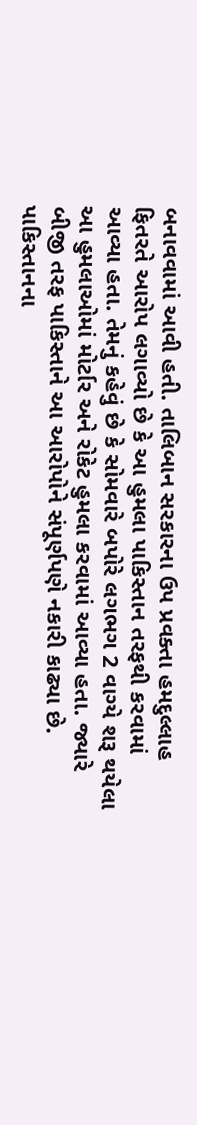બનાવવામાં આવી હતી. તાલિબાન સરકારના ઉપ પ્રવક્તા હમદુલ્લાહ ફિતરતે આરોપ લગાવ્યો છે કે આ હુમલા પાકિસ્તાન તરફથી કરવામાં આવ્યા હતા. તેમનું કહેવું છે કે સોમવારે બપોરે લગભગ 2 વાગ્યે શરૂ થયેલા આ હુમલાઓમાં મોર્ટાર અને રોકેટ હુમલા કરવામાં આવ્યા હતા. જ્યારે બીજી તરફ પાકિસ્તાને આ આરોપોને સંપૂર્ણપણે નકારી કાઢ્યા છે. પાકિસ્તાનના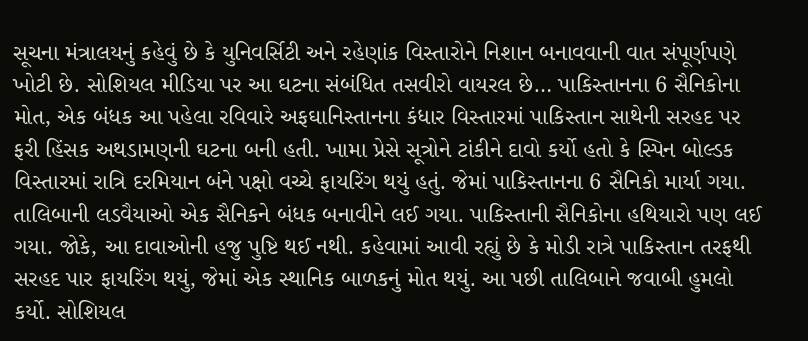સૂચના મંત્રાલયનું કહેવું છે કે યુનિવર્સિટી અને રહેણાંક વિસ્તારોને નિશાન બનાવવાની વાત સંપૂર્ણપણે ખોટી છે. સોશિયલ મીડિયા પર આ ઘટના સંબંધિત તસવીરો વાયરલ છે… પાકિસ્તાનના 6 સૈનિકોના મોત, એક બંધક આ પહેલા રવિવારે અફઘાનિસ્તાનના કંધાર વિસ્તારમાં પાકિસ્તાન સાથેની સરહદ પર ફરી હિંસક અથડામણની ઘટના બની હતી. ખામા પ્રેસે સૂત્રોને ટાંકીને દાવો કર્યો હતો કે સ્પિન બોલ્ડક વિસ્તારમાં રાત્રિ દરમિયાન બંને પક્ષો વચ્ચે ફાયરિંગ થયું હતું. જેમાં પાકિસ્તાનના 6 સૈનિકો માર્યા ગયા. તાલિબાની લડવૈયાઓ એક સૈનિકને બંધક બનાવીને લઈ ગયા. પાકિસ્તાની સૈનિકોના હથિયારો પણ લઈ ગયા. જોકે, આ દાવાઓની હજુ પુષ્ટિ થઈ નથી. કહેવામાં આવી રહ્યું છે કે મોડી રાત્રે પાકિસ્તાન તરફથી સરહદ પાર ફાયરિંગ થયું, જેમાં એક સ્થાનિક બાળકનું મોત થયું. આ પછી તાલિબાને જવાબી હુમલો કર્યો. સોશિયલ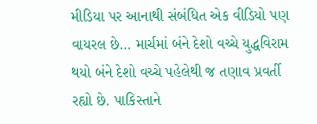મીડિયા પર આનાથી સંબંધિત એક વીડિયો પણ વાયરલ છે… માર્ચમાં બંને દેશો વચ્ચે યુદ્ધવિરામ થયો બંને દેશો વચ્ચે પહેલેથી જ તણાવ પ્રવર્તી રહ્યો છે. પાકિસ્તાને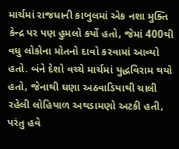માર્ચમાં રાજધાની કાબુલમાં એક નશા મુક્તિ કેન્દ્ર પર પણ હુમલો કર્યો હતો, જેમાં 400થી વધુ લોકોના મોતનો દાવો કરવામાં આવ્યો હતો. બંને દેશો વચ્ચે માર્ચમાં યુદ્ધવિરામ થયો હતો, જેનાથી ઘણા અઠવાડિયાથી ચાલી રહેલી લોહિયાળ અથડામણો અટકી હતી, પરંતુ હવે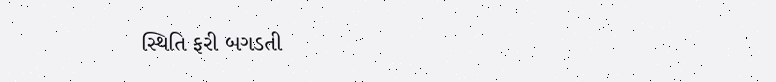સ્થિતિ ફરી બગડતી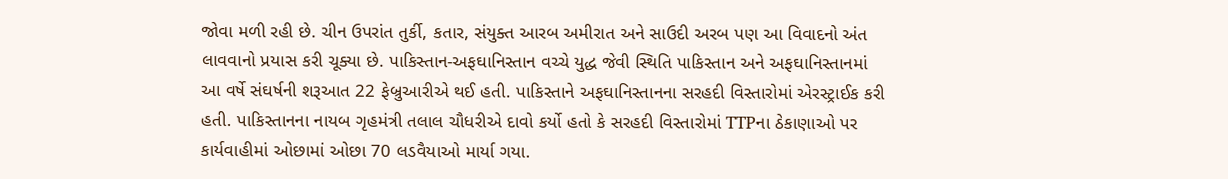જોવા મળી રહી છે. ચીન ઉપરાંત તુર્કી, કતાર, સંયુક્ત આરબ અમીરાત અને સાઉદી અરબ પણ આ વિવાદનો અંત લાવવાનો પ્રયાસ કરી ચૂક્યા છે. પાકિસ્તાન-અફઘાનિસ્તાન વચ્ચે યુદ્ધ જેવી સ્થિતિ પાકિસ્તાન અને અફઘાનિસ્તાનમાં આ વર્ષે સંઘર્ષની શરૂઆત 22 ફેબ્રુઆરીએ થઈ હતી. પાકિસ્તાને અફઘાનિસ્તાનના સરહદી વિસ્તારોમાં એરસ્ટ્રાઈક કરી હતી. પાકિસ્તાનના નાયબ ગૃહમંત્રી તલાલ ચૌધરીએ દાવો કર્યો હતો કે સરહદી વિસ્તારોમાં TTPના ઠેકાણાઓ પર કાર્યવાહીમાં ઓછામાં ઓછા 70 લડવૈયાઓ માર્યા ગયા.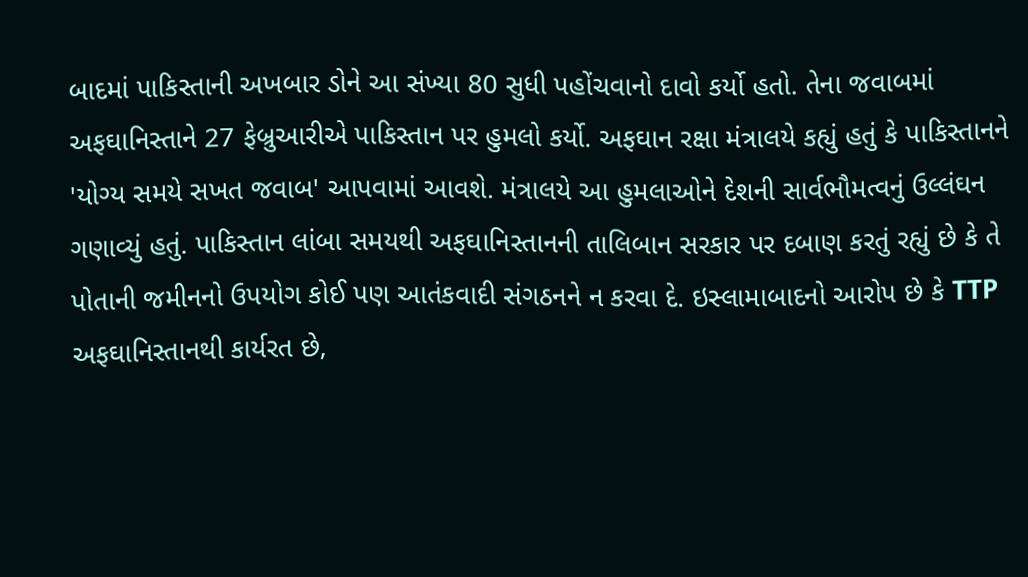બાદમાં પાકિસ્તાની અખબાર ડોને આ સંખ્યા 80 સુધી પહોંચવાનો દાવો કર્યો હતો. તેના જવાબમાં અફઘાનિસ્તાને 27 ફેબ્રુઆરીએ પાકિસ્તાન પર હુમલો કર્યો. અફઘાન રક્ષા મંત્રાલયે કહ્યું હતું કે પાકિસ્તાનને 'યોગ્ય સમયે સખત જવાબ' આપવામાં આવશે. મંત્રાલયે આ હુમલાઓને દેશની સાર્વભૌમત્વનું ઉલ્લંઘન ગણાવ્યું હતું. પાકિસ્તાન લાંબા સમયથી અફઘાનિસ્તાનની તાલિબાન સરકાર પર દબાણ કરતું રહ્યું છે કે તે પોતાની જમીનનો ઉપયોગ કોઈ પણ આતંકવાદી સંગઠનને ન કરવા દે. ઇસ્લામાબાદનો આરોપ છે કે TTP અફઘાનિસ્તાનથી કાર્યરત છે,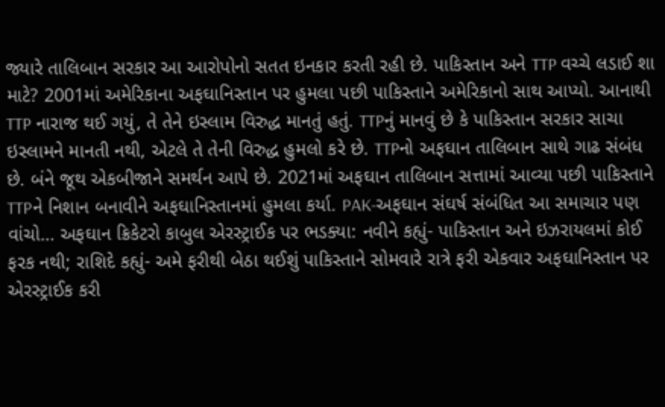જ્યારે તાલિબાન સરકાર આ આરોપોનો સતત ઇનકાર કરતી રહી છે. પાકિસ્તાન અને TTP વચ્ચે લડાઈ શા માટે? 2001માં અમેરિકાના અફઘાનિસ્તાન પર હુમલા પછી પાકિસ્તાને અમેરિકાનો સાથ આપ્યો. આનાથી TTP નારાજ થઈ ગયું, તે તેને ઇસ્લામ વિરુદ્ધ માનતું હતું. TTPનું માનવું છે કે પાકિસ્તાન સરકાર સાચા ઇસ્લામને માનતી નથી, એટલે તે તેની વિરુદ્ધ હુમલો કરે છે. TTPનો અફઘાન તાલિબાન સાથે ગાઢ સંબંધ છે. બંને જૂથ એકબીજાને સમર્થન આપે છે. 2021માં અફઘાન તાલિબાન સત્તામાં આવ્યા પછી પાકિસ્તાને TTPને નિશાન બનાવીને અફઘાનિસ્તાનમાં હુમલા કર્યા. PAK-અફઘાન સંઘર્ષ સંબંધિત આ સમાચાર પણ વાંચો… અફઘાન ક્રિકેટરો કાબુલ એરસ્ટ્રાઈક પર ભડક્યા: નવીને કહ્યું- પાકિસ્તાન અને ઇઝરાયલમાં કોઈ ફરક નથી; રાશિદે કહ્યું- અમે ફરીથી બેઠા થઈશું પાકિસ્તાને સોમવારે રાત્રે ફરી એકવાર અફઘાનિસ્તાન પર એરસ્ટ્રાઈક કરી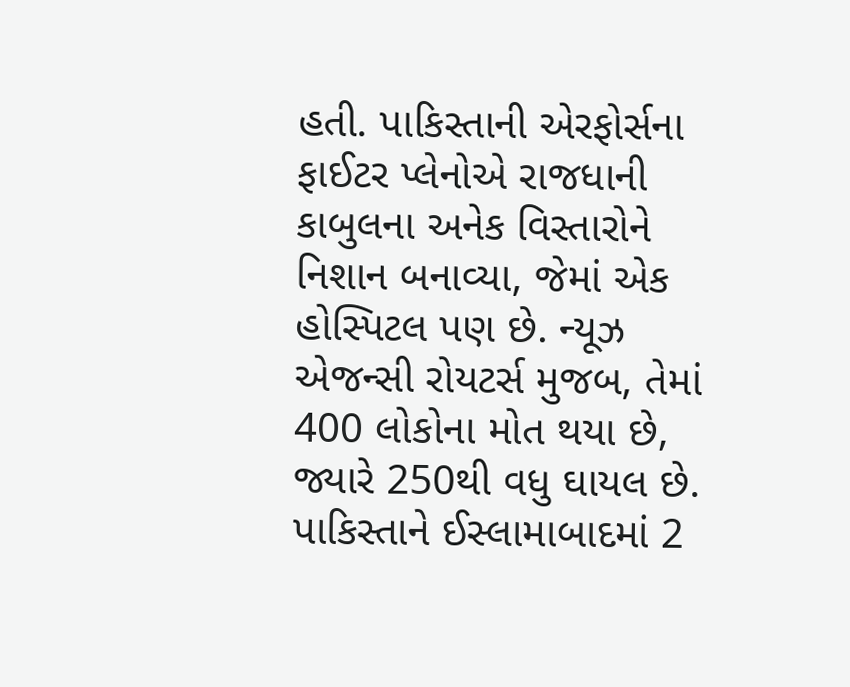હતી. પાકિસ્તાની એરફોર્સના ફાઈટર પ્લેનોએ રાજધાની કાબુલના અનેક વિસ્તારોને નિશાન બનાવ્યા, જેમાં એક હોસ્પિટલ પણ છે. ન્યૂઝ એજન્સી રોયટર્સ મુજબ, તેમાં 400 લોકોના મોત થયા છે, જ્યારે 250થી વધુ ઘાયલ છે. પાકિસ્તાને ઈસ્લામાબાદમાં 2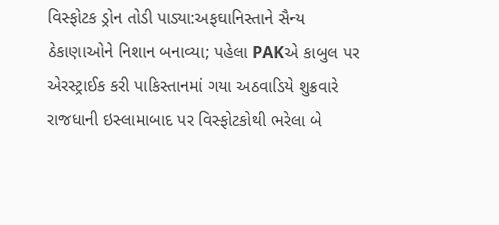વિસ્ફોટક ડ્રોન તોડી પાડ્યા:અફઘાનિસ્તાને સૈન્ય ઠેકાણાઓને નિશાન બનાવ્યા; પહેલા PAKએ કાબુલ પર એરસ્ટ્રાઈક કરી પાકિસ્તાનમાં ગયા અઠવાડિયે શુક્રવારે રાજધાની ઇસ્લામાબાદ પર વિસ્ફોટકોથી ભરેલા બે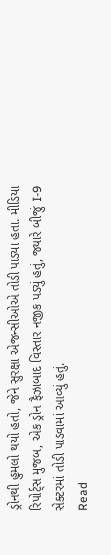ડ્રોનથી હુમલો થયો હતો, જેને સુરક્ષા એજન્સીઓએ તોડી પાડ્યા હતા. મીડિયા રિપોર્ટ્સ મુજબ, એક ડ્રોન ફૈઝાબાદ વિસ્તાર નજીક પડ્યું હતું, જ્યારે બીજું I-9 સેક્ટરમાં તોડી પાડવામાં આવ્યું હતું.
Read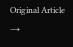Original Article →